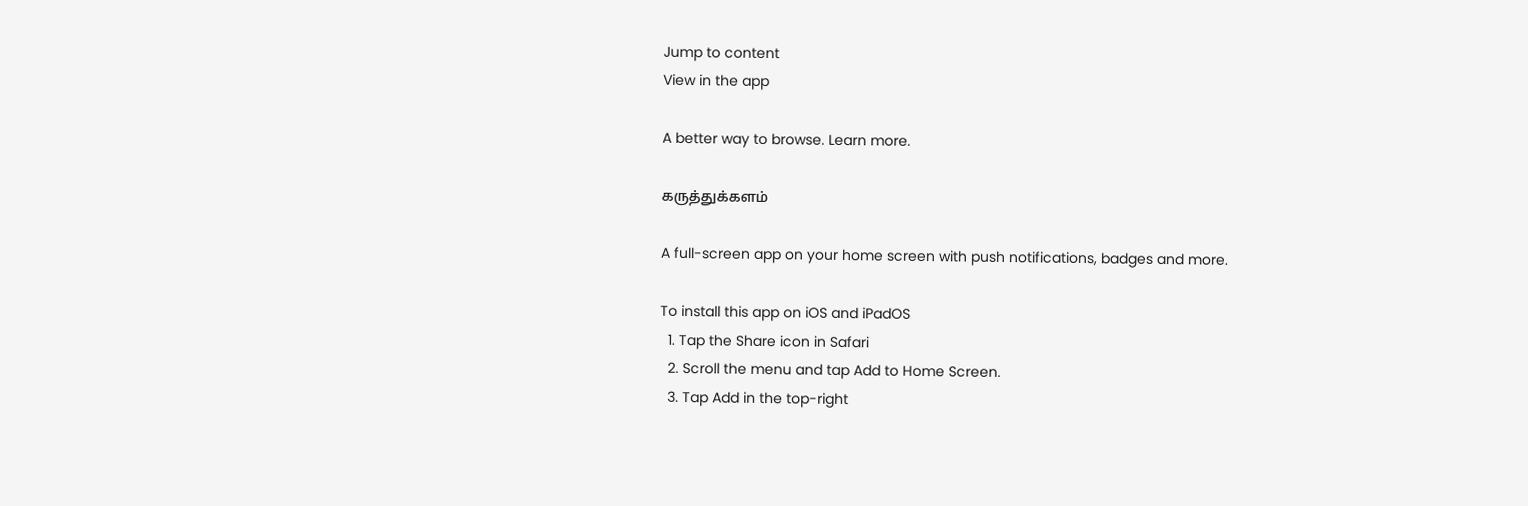Jump to content
View in the app

A better way to browse. Learn more.

கருத்துக்களம்

A full-screen app on your home screen with push notifications, badges and more.

To install this app on iOS and iPadOS
  1. Tap the Share icon in Safari
  2. Scroll the menu and tap Add to Home Screen.
  3. Tap Add in the top-right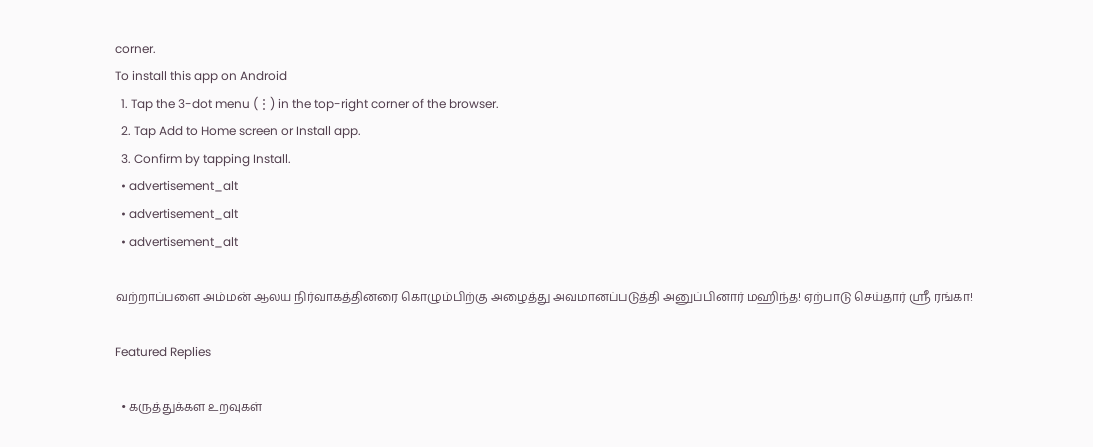corner.
To install this app on Android
  1. Tap the 3-dot menu (⋮) in the top-right corner of the browser.
  2. Tap Add to Home screen or Install app.
  3. Confirm by tapping Install.
  • advertisement_alt
  • advertisement_alt
  • advertisement_alt

வற்றாப்பளை அம்மன் ஆலய நிர்வாகத்தினரை கொழும்பிற்கு அழைத்து அவமானப்படுத்தி அனுப்பினார் மஹிந்த! ஏற்பாடு செய்தார் ஸ்ரீ ரங்கா!

Featured Replies

  • கருத்துக்கள உறவுகள்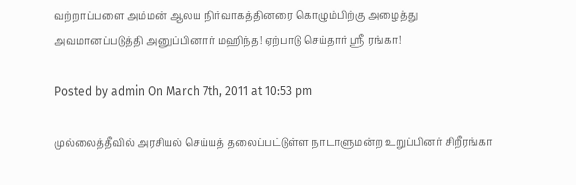வற்றாப்பளை அம்மன் ஆலய நிர்வாகத்தினரை கொழும்பிற்கு அழைத்து அவமானப்படுத்தி அனுப்பினார் மஹிந்த! ஏற்பாடு செய்தார் ஸ்ரீ ரங்கா!

Posted by admin On March 7th, 2011 at 10:53 pm

முல்லைத்தீவில் அரசியல் செய்யத் தலைப்பட்டுள்ள நாடாளுமன்ற உறுப்பினர் சிறீரங்கா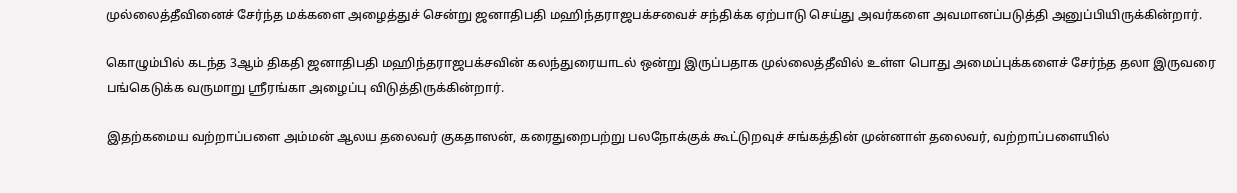முல்லைத்தீவினைச் சேர்ந்த மக்களை அழைத்துச் சென்று ஜனாதிபதி மஹிந்தராஜபக்சவைச் சந்திக்க ஏற்பாடு செய்து அவர்களை அவமானப்படுத்தி அனுப்பியிருக்கின்றார்.

கொழும்பில் கடந்த 3ஆம் திகதி ஜனாதிபதி மஹிந்தராஜபக்சவின் கலந்துரையாடல் ஒன்று இருப்பதாக முல்லைத்தீவில் உள்ள பொது அமைப்புக்களைச் சேர்ந்த தலா இருவரை பங்கெடுக்க வருமாறு ஸ்ரீரங்கா அழைப்பு விடுத்திருக்கின்றார்.

இதற்கமைய வற்றாப்பளை அம்மன் ஆலய தலைவர் குகதாஸன், கரைதுறைபற்று பலநோக்குக் கூட்டுறவுச் சங்கத்தின் முன்னாள் தலைவர், வற்றாப்பளையில்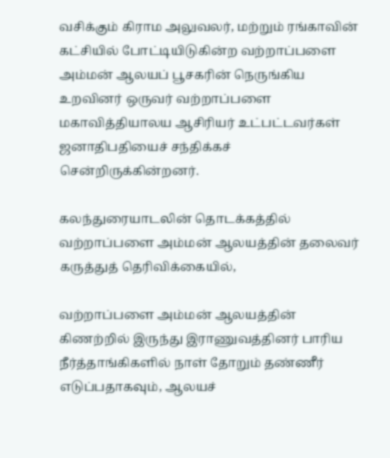வசிக்கும் கிராம அலுவலர், மற்றும் ரங்காவின் கட்சியில் போட்டியிடுகின்ற வற்றாப்பளை அம்மன் ஆலயப் பூசகரின் நெருங்கிய உறவினர் ஒருவர் வற்றாப்பளை மகாவித்தியாலய ஆசிரியர் உட்பட்டவர்கள் ஜனாதிபதியைச் சந்திக்கச் சென்றிருக்கின்றனர்.

கலந்துரையாடலின் தொடக்கத்தில் வற்றாப்பளை அம்மன் ஆலயத்தின் தலைவர் கருத்துத் தெரிவிக்கையில்,

வற்றாப்பளை அம்மன் ஆலயத்தின் கிணற்றில் இருந்து இராணுவத்தினர் பாரிய நீர்த்தாங்கிகளில் நாள் தோறும் தண்ணீர் எடுப்பதாகவும், ஆலயச்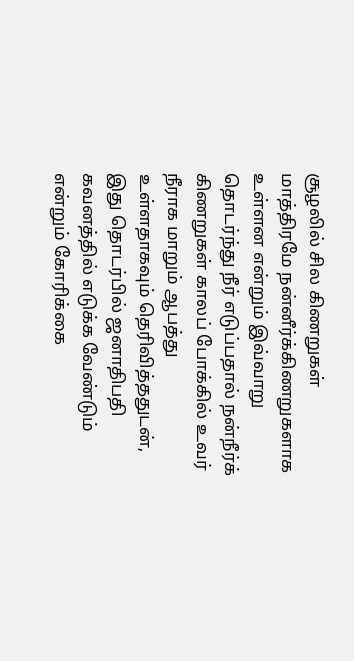சூழலில் சில கிணறுகள் மாத்திரமே நன்னீர்க்கிணறுகளாக உள்ளன என்றும் இவ்வாறு தொடர்ந்து நீர் எடுப்பதால் நன்நீர்க் கிணறுகள் காலப் போக்கில் உவர் நீராக மாறும் ஆபத்து உள்ளதாகவும் தெரிவித்ததுடன், இது தொடர்பில் ஜனாதிபதி கவனத்தில் எடுக்க வேண்டும் என்றும் கோரிக்கை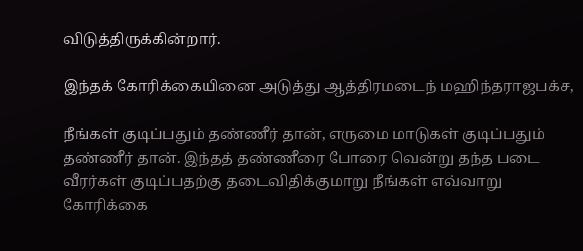விடுத்திருக்கின்றார்.

இந்தக் கோரிக்கையினை அடுத்து ஆத்திரமடைந் மஹிந்தராஜபக்ச,

நீங்கள் குடிப்பதும் தண்ணீர் தான், எருமை மாடுகள் குடிப்பதும் தண்ணீர் தான். இந்தத் தண்ணீரை போரை வென்று தந்த படை வீரர்கள் குடிப்பதற்கு தடைவிதிக்குமாறு நீங்கள் எவ்வாறு கோரிக்கை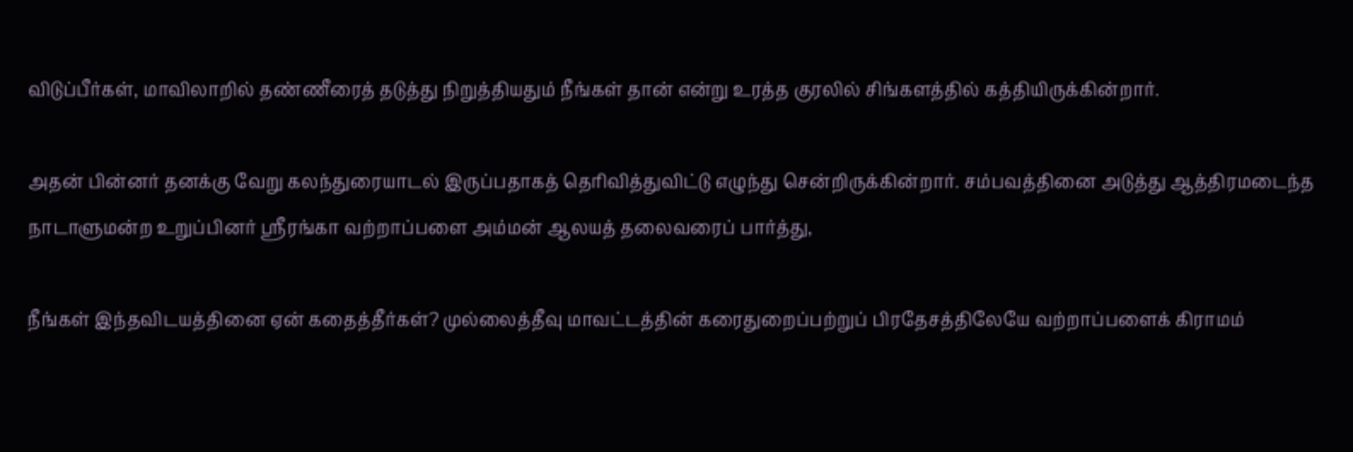விடுப்பீர்கள், மாவிலாறில் தண்ணீரைத் தடுத்து நிறுத்தியதும் நீங்கள் தான் என்று உரத்த குரலில் சிங்களத்தில் கத்தியிருக்கின்றார்.

அதன் பின்னர் தனக்கு வேறு கலந்துரையாடல் இருப்பதாகத் தெரிவித்துவிட்டு எழுந்து சென்றிருக்கின்றார். சம்பவத்தினை அடுத்து ஆத்திரமடைந்த நாடாளுமன்ற உறுப்பினர் ஸ்ரீரங்கா வற்றாப்பளை அம்மன் ஆலயத் தலைவரைப் பார்த்து,

நீங்கள் இந்தவிடயத்தினை ஏன் கதைத்தீர்கள்? முல்லைத்தீவு மாவட்டத்தின் கரைதுறைப்பற்றுப் பிரதேசத்திலேயே வற்றாப்பளைக் கிராமம்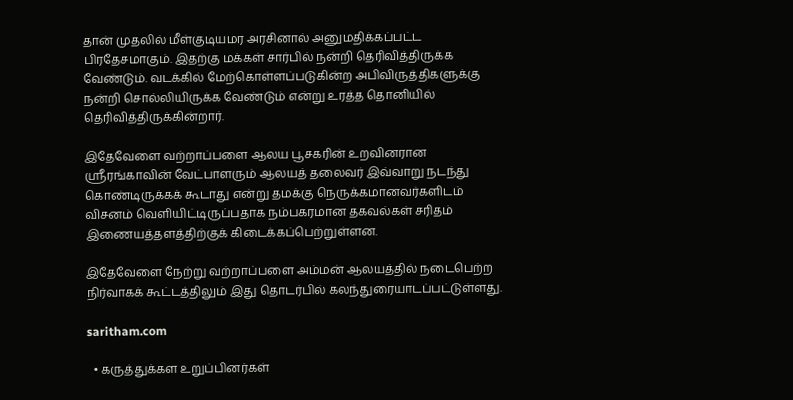தான் முதலில் மீள்குடியமர அரசினால் அனுமதிக்கப்பட்ட பிரதேசமாகும். இதற்கு மக்கள் சார்பில் நன்றி தெரிவித்திருக்க வேண்டும். வடக்கில் மேற்கொள்ளப்படுகின்ற அபிவிருத்திகளுக்கு நன்றி சொல்லியிருக்க வேண்டும் என்று உரத்த தொனியில் தெரிவித்திருக்கின்றார்.

இதேவேளை வற்றாப்பளை ஆலய பூசகரின் உறவினரான ஸ்ரீரங்காவின் வேட்பாளரும் ஆலயத் தலைவர் இவ்வாறு நடந்து கொண்டிருக்கக் கூடாது என்று தமக்கு நெருக்கமானவர்களிடம் விசனம் வெளியிட்டிருப்பதாக நம்பகரமான தகவல்கள் சரிதம் இணையத்தளத்திற்குக் கிடைக்கப்பெற்றுள்ளன.

இதேவேளை நேற்று வற்றாப்பளை அம்மன் ஆலயத்தில் நடைபெற்ற நிர்வாகக் கூட்டத்திலும் இது தொடர்பில் கலந்துரையாடப்பட்டுள்ளது.

saritham.com

  • கருத்துக்கள உறுப்பினர்கள்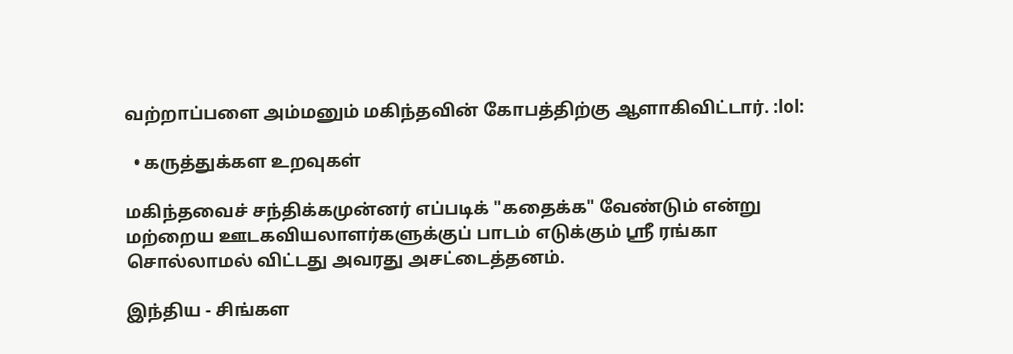வற்றாப்பளை அம்மனும் மகிந்தவின் கோபத்திற்கு ஆளாகிவிட்டார். :lol:

  • கருத்துக்கள உறவுகள்

மகிந்தவைச் சந்திக்கமுன்னர் எப்படிக் "கதைக்க" வேண்டும் என்று மற்றைய ஊடகவியலாளர்களுக்குப் பாடம் எடுக்கும் ஸ்ரீ ரங்கா சொல்லாமல் விட்டது அவரது அசட்டைத்தனம்.

இந்திய - சிங்கள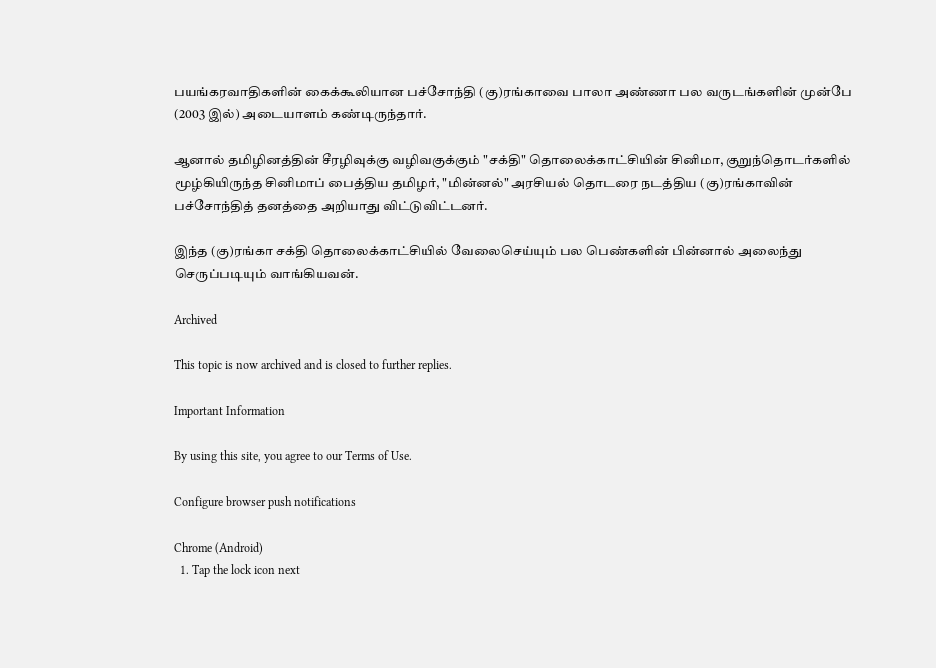பயங்கரவாதிகளின் கைக்கூலியான பச்சோந்தி (கு)ரங்காவை பாலா அண்ணா பல வருடங்களின் முன்பே (2003 இல்) அடையாளம் கண்டிருந்தார்.

ஆனால் தமிழினத்தின் சீரழிவுக்கு வழிவகுக்கும் "சக்தி" தொலைக்காட்சியின் சினிமா, குறுந்தொடர்களில் மூழ்கியிருந்த சினிமாப் பைத்திய தமிழர், "மின்னல்" அரசியல் தொடரை நடத்திய (கு)ரங்காவின் பச்சோந்தித் தனத்தை அறியாது விட்டுவிட்டனர்.

இந்த (கு)ரங்கா சக்தி தொலைக்காட்சியில் வேலைசெய்யும் பல பெண்களின் பின்னால் அலைந்து செருப்படியும் வாங்கியவன்.

Archived

This topic is now archived and is closed to further replies.

Important Information

By using this site, you agree to our Terms of Use.

Configure browser push notifications

Chrome (Android)
  1. Tap the lock icon next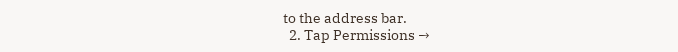to the address bar.
  2. Tap Permissions →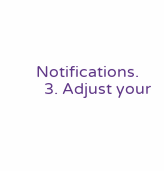Notifications.
  3. Adjust your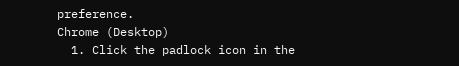preference.
Chrome (Desktop)
  1. Click the padlock icon in the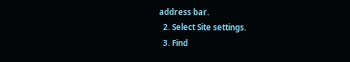address bar.
  2. Select Site settings.
  3. Find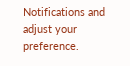Notifications and adjust your preference.